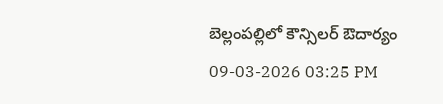బెల్లంపల్లిలో కౌన్సిలర్ ఔదార్యం
09-03-2026 03:25 PM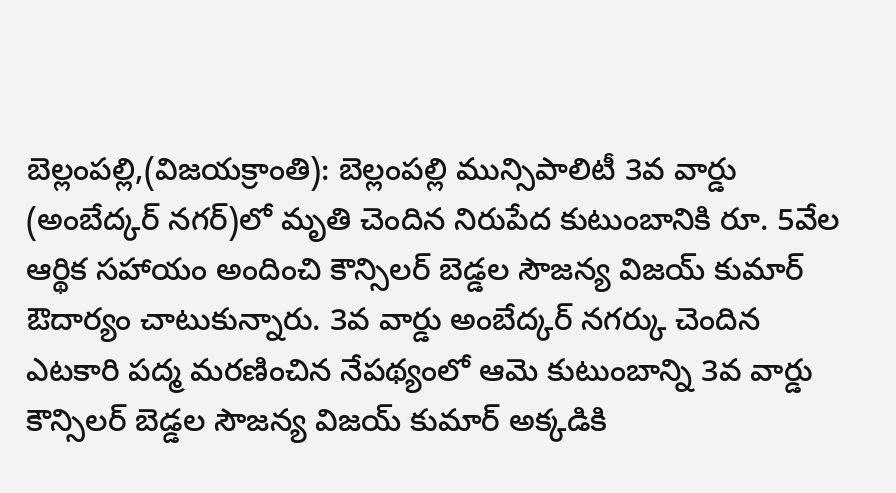బెల్లంపల్లి,(విజయక్రాంతి): బెల్లంపల్లి మున్సిపాలిటీ 3వ వార్డు (అంబేద్కర్ నగర్)లో మృతి చెందిన నిరుపేద కుటుంబానికి రూ. 5వేల ఆర్థిక సహాయం అందించి కౌన్సిలర్ బెడ్డల సౌజన్య విజయ్ కుమార్ ఔదార్యం చాటుకున్నారు. 3వ వార్డు అంబేద్కర్ నగర్కు చెందిన ఎటకారి పద్మ మరణించిన నేపథ్యంలో ఆమె కుటుంబాన్ని 3వ వార్డు కౌన్సిలర్ బెడ్డల సౌజన్య విజయ్ కుమార్ అక్కడికి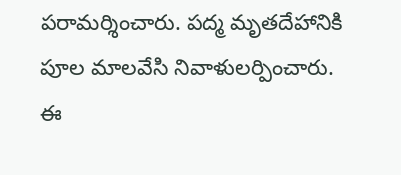పరామర్శించారు. పద్మ మృతదేహానికి పూల మాలవేసి నివాళులర్పించారు. ఈ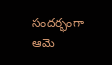సందర్భంగా ఆమె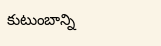కుటుంబాన్ని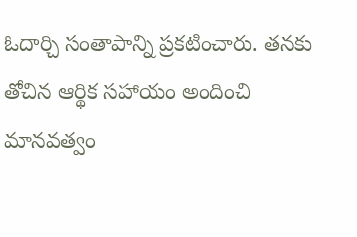ఓదార్చి సంతాపాన్ని ప్రకటించారు. తనకు తోచిన ఆర్థిక సహాయం అందించి మానవత్వం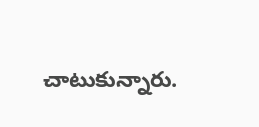చాటుకున్నారు.